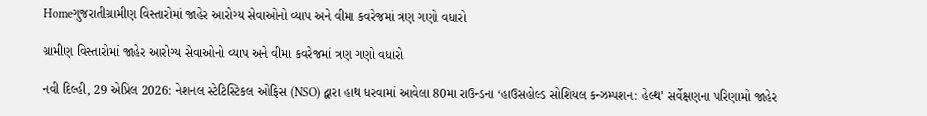Homeગુજરાતીગ્રામીણ વિસ્તારોમાં જાહેર આરોગ્ય સેવાઓનો વ્યાપ અને વીમા કવરેજમાં ત્રણ ગણો વધારો

ગ્રામીણ વિસ્તારોમાં જાહેર આરોગ્ય સેવાઓનો વ્યાપ અને વીમા કવરેજમાં ત્રણ ગણો વધારો

નવી દિલ્હી, 29 એપ્રિલ 2026: નેશનલ સ્ટેટિસ્ટિકલ ઓફિસ (NSO) દ્વારા હાથ ધરવામાં આવેલા 80મા રાઉન્ડના ‘હાઉસહોલ્ડ સોશિયલ કન્ઝમ્પશન: હેલ્થ’ સર્વેક્ષણના પરિણામો જાહેર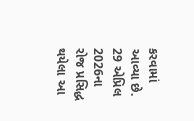કરવામાં આવ્યા છે. 29 એપ્રિલ 2026ના રોજ પ્રસિદ્ધ થયેલા આ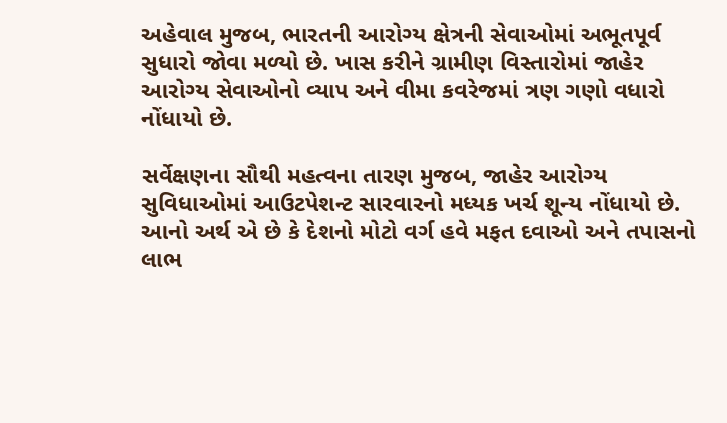અહેવાલ મુજબ, ભારતની આરોગ્ય ક્ષેત્રની સેવાઓમાં અભૂતપૂર્વ સુધારો જોવા મળ્યો છે. ખાસ કરીને ગ્રામીણ વિસ્તારોમાં જાહેર આરોગ્ય સેવાઓનો વ્યાપ અને વીમા કવરેજમાં ત્રણ ગણો વધારો નોંધાયો છે.

સર્વેક્ષણના સૌથી મહત્વના તારણ મુજબ, જાહેર આરોગ્ય સુવિધાઓમાં આઉટપેશન્ટ સારવારનો મધ્યક ખર્ચ શૂન્ય નોંધાયો છે. આનો અર્થ એ છે કે દેશનો મોટો વર્ગ હવે મફત દવાઓ અને તપાસનો લાભ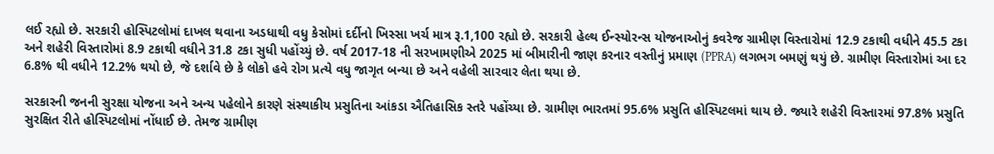લઈ રહ્યો છે. સરકારી હોસ્પિટલોમાં દાખલ થવાના અડધાથી વધુ કેસોમાં દર્દીનો ખિસ્સા ખર્ચ માત્ર રૂ.1,100 રહ્યો છે. સરકારી હેલ્થ ઈન્સ્યોરન્સ યોજનાઓનું કવરેજ ગ્રામીણ વિસ્તારોમાં 12.9 ટકાથી વધીને 45.5 ટકા અને શહેરી વિસ્તારોમાં 8.9 ટકાથી વધીને 31.8 ટકા સુધી પહોંચ્યું છે. વર્ષ 2017-18 ની સરખામણીએ 2025 માં બીમારીની જાણ કરનાર વસ્તીનું પ્રમાણ (PPRA) લગભગ બમણું થયું છે. ગ્રામીણ વિસ્તારોમાં આ દર 6.8% થી વધીને 12.2% થયો છે, જે દર્શાવે છે કે લોકો હવે રોગ પ્રત્યે વધુ જાગૃત બન્યા છે અને વહેલી સારવાર લેતા થયા છે.

સરકારની જનની સુરક્ષા યોજના અને અન્ય પહેલોને કારણે સંસ્થાકીય પ્રસુતિના આંકડા ઐતિહાસિક સ્તરે પહોંચ્યા છે. ગ્રામીણ ભારતમાં 95.6% પ્રસુતિ હોસ્પિટલમાં થાય છે. જ્યારે શહેરી વિસ્તારમાં 97.8% પ્રસુતિ સુરક્ષિત રીતે હોસ્પિટલોમાં નોંધાઈ છે. તેમજ ગ્રામીણ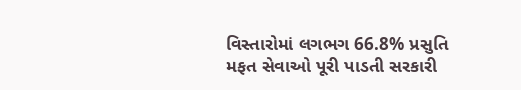વિસ્તારોમાં લગભગ 66.8% પ્રસુતિ મફત સેવાઓ પૂરી પાડતી સરકારી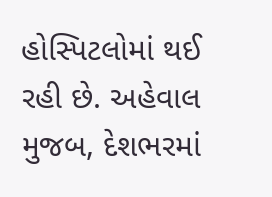હોસ્પિટલોમાં થઈ રહી છે. અહેવાલ મુજબ, દેશભરમાં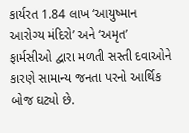કાર્યરત 1.84 લાખ ‘આયુષ્માન આરોગ્ય મંદિરો’ અને ‘અમૃત’ ફાર્મસીઓ દ્વારા મળતી સસ્તી દવાઓને કારણે સામાન્ય જનતા પરનો આર્થિક બોજ ઘટ્યો છે.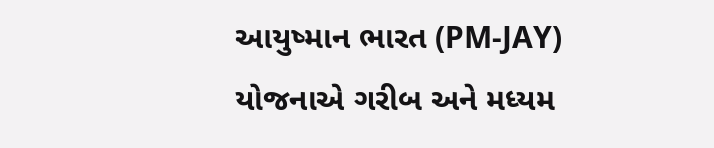આયુષ્માન ભારત (PM-JAY) યોજનાએ ગરીબ અને મધ્યમ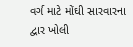વર્ગ માટે મોંઘી સારવારના દ્વાર ખોલી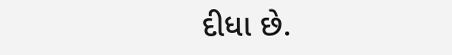દીધા છે.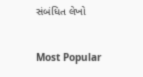સંબંધિત લેખો

Most Popular